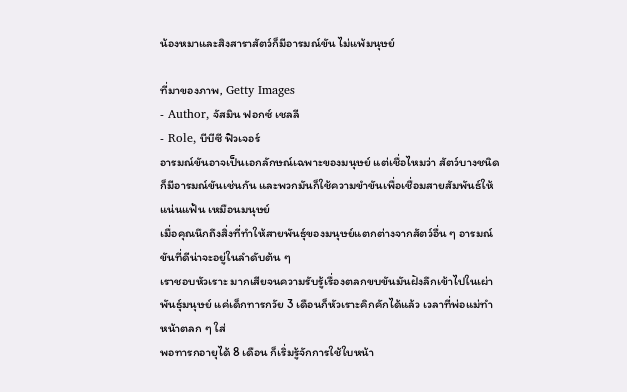น้องหมาและสิงสาราสัตว์ก็มีอารมณ์ขัน ไม่แพ้มนุษย์

ที่มาของภาพ, Getty Images
- Author, จัสมิน ฟอกซ์ เชลลี
- Role, บีบีซี ฟิวเจอร์
อารมณ์ขันอาจเป็นเอกลักษณ์เฉพาะของมนุษย์ แต่เชื่อไหมว่า สัตว์บางชนิดก็มีอารมณ์ขันเช่นกัน และพวกมันก็ใช้ความขำขันเพื่อเชื่อมสายสัมพันธ์ให้แน่นแฟ้น เหมือนมนุษย์
เมื่อคุณนึกถึงสิ่งที่ทำให้สายพันธุ์ของมนุษย์แตกต่างจากสัตว์อื่น ๆ อารมณ์ขันที่ดีน่าจะอยู่ในลำดับต้น ๆ
เราชอบหัวเราะ มากเสียจนความรับรู้เรื่องตลกขบขันมันฝังลึกเข้าไปในเผ่าพันธุ์มนุษย์ แค่เด็กทารกวัย 3 เดือนก็หัวเราะคิกคักได้แล้ว เวลาที่พ่อแม่ทำหน้าตลก ๆ ใส่
พอทารกอายุได้ 8 เดือน ก็เริ่มรู้จักการใช้ใบหน้า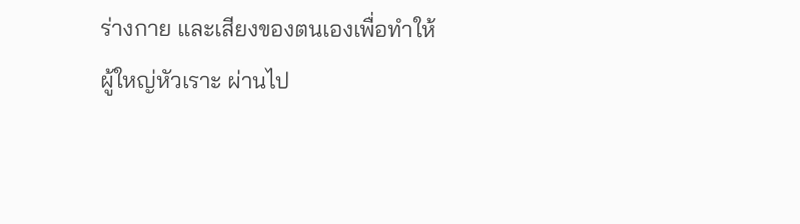ร่างกาย และเสียงของตนเองเพื่อทำให้ผู้ใหญ่หัวเราะ ผ่านไป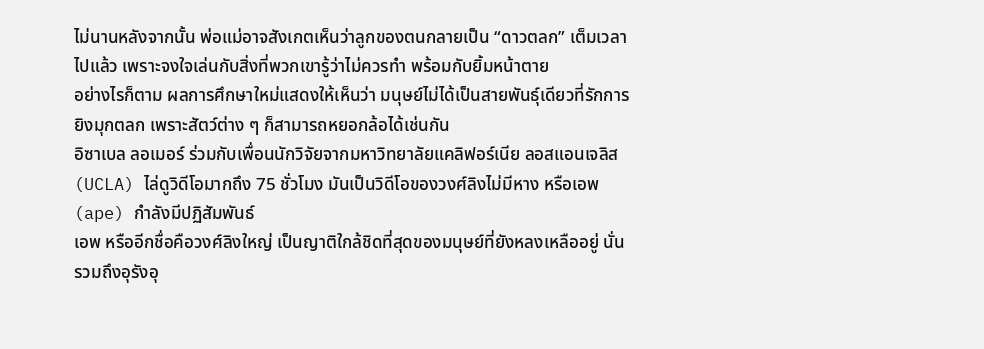ไม่นานหลังจากนั้น พ่อแม่อาจสังเกตเห็นว่าลูกของตนกลายเป็น “ดาวตลก” เต็มเวลาไปแล้ว เพราะจงใจเล่นกับสิ่งที่พวกเขารู้ว่าไม่ควรทำ พร้อมกับยิ้มหน้าตาย
อย่างไรก็ตาม ผลการศึกษาใหม่แสดงให้เห็นว่า มนุษย์ไม่ได้เป็นสายพันธุ์เดียวที่รักการยิงมุกตลก เพราะสัตว์ต่าง ๆ ก็สามารถหยอกล้อได้เช่นกัน
อิซาเบล ลอเมอร์ ร่วมกับเพื่อนนักวิจัยจากมหาวิทยาลัยแคลิฟอร์เนีย ลอสแอนเจลิส (UCLA) ไล่ดูวิดีโอมากถึง 75 ชั่วโมง มันเป็นวิดีโอของวงศ์ลิงไม่มีหาง หรือเอพ (ape) กำลังมีปฏิสัมพันธ์
เอพ หรืออีกชื่อคือวงศ์ลิงใหญ่ เป็นญาติใกล้ชิดที่สุดของมนุษย์ที่ยังหลงเหลืออยู่ นั่นรวมถึงอุรังอุ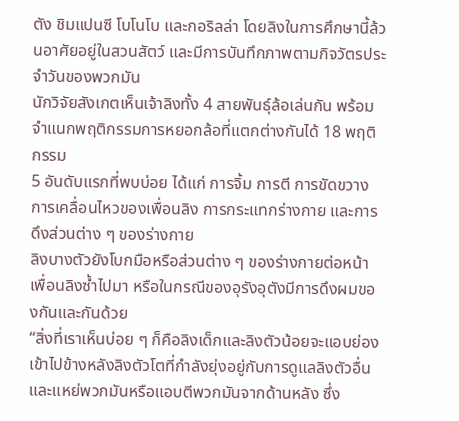ตัง ชิมแปนซี โบโนโบ และกอริลล่า โดยลิงในการศึกษานี้ล้วนอาศัยอยู่ในสวนสัตว์ และมีการบันทึกภาพตามกิจวัตรประจำวันของพวกมัน
นักวิจัยสังเกตเห็นเจ้าลิงทั้ง 4 สายพันธุ์ล้อเล่นกัน พร้อมจำแนกพฤติกรรมการหยอกล้อที่แตกต่างกันได้ 18 พฤติกรรม
5 อันดับแรกที่พบบ่อย ได้แก่ การจิ้ม การตี การขัดขวางการเคลื่อนไหวของเพื่อนลิง การกระแทกร่างกาย และการดึงส่วนต่าง ๆ ของร่างกาย
ลิงบางตัวยังโบกมือหรือส่วนต่าง ๆ ของร่างกายต่อหน้าเพื่อนลิงซ้ำไปมา หรือในกรณีของอุรังอุตังมีการดึงผมของกันและกันด้วย
“สิ่งที่เราเห็นบ่อย ๆ ก็คือลิงเด็กและลิงตัวน้อยจะแอบย่องเข้าไปข้างหลังลิงตัวโตที่กำลังยุ่งอยู่กับการดูแลลิงตัวอื่น และแหย่พวกมันหรือแอบตีพวกมันจากด้านหลัง ซึ่ง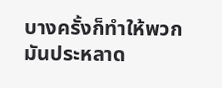บางครั้งก็ทำให้พวกมันประหลาด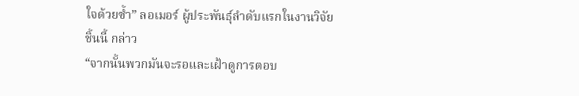ใจด้วยซ้ำ” ลอเมอร์ ผู้ประพันธุ์ลำดับแรกในงานวิจัยชิ้นนี้ กล่าว
“จากนั้นพวกมันจะรอและเฝ้าดูการตอบ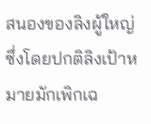สนองของลิงผู้ใหญ่ ซึ่งโดยปกติลิงเป้าหมายมักเพิกเฉ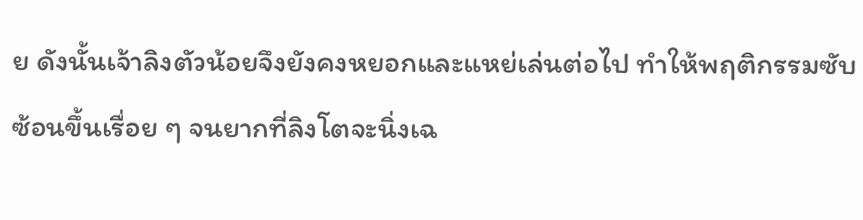ย ดังนั้นเจ้าลิงตัวน้อยจึงยังคงหยอกและแหย่เล่นต่อไป ทำให้พฤติกรรมซับซ้อนขึ้นเรื่อย ๆ จนยากที่ลิงโตจะนิ่งเฉ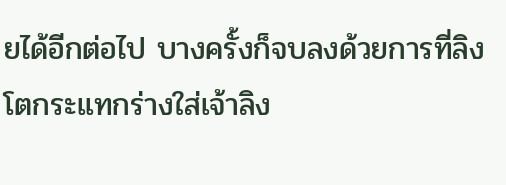ยได้อีกต่อไป บางครั้งก็จบลงด้วยการที่ลิงโตกระแทกร่างใส่เจ้าลิง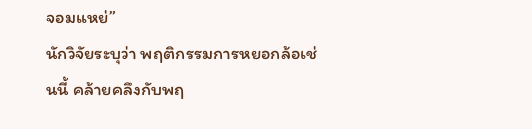จอมแหย่”
นักวิจัยระบุว่า พฤติกรรมการหยอกล้อเช่นนี้ คล้ายคลึงกับพฤ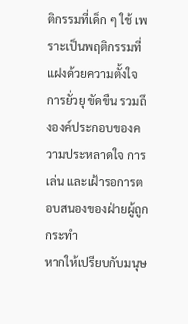ติกรรมที่เด็ก ๆ ใช้ เพราะเป็นพฤติกรรมที่แฝงด้วยความตั้งใจ การยั่วยุ ขัดขืน รวมถึงองค์ประกอบของความประหลาดใจ การเล่น และเฝ้ารอการตอบสนองของฝ่ายผู้ถูกกระทำ
หากให้เปรียบกับมนุษ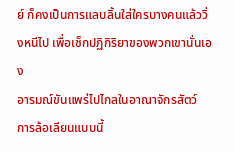ย์ ก็คงเป็นการแลบลิ้นใส่ใครบางคนแล้ววิ่งหนีไป เพื่อเช็กปฏิกิริยาของพวกเขานั่นเอง
อารมณ์ขันแพร่ไปไกลในอาณาจักรสัตว์
การล้อเลียนแบบนี้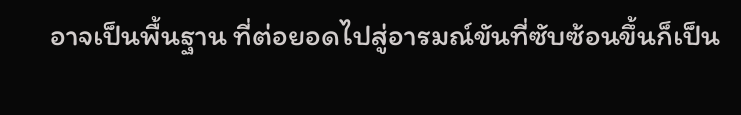อาจเป็นพื้นฐาน ที่ต่อยอดไปสู่อารมณ์ขันที่ซับซ้อนขึ้นก็เป็น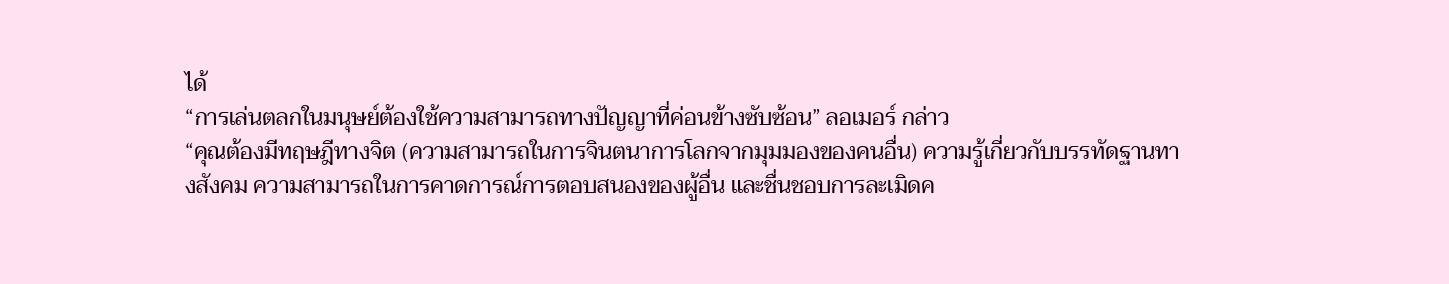ได้
“การเล่นตลกในมนุษย์ต้องใช้ความสามารถทางปัญญาที่ค่อนข้างซับซ้อน” ลอเมอร์ กล่าว
“คุณต้องมีทฤษฎีทางจิต (ความสามารถในการจินตนาการโลกจากมุมมองของคนอื่น) ความรู้เกี่ยวกับบรรทัดฐานทางสังคม ความสามารถในการคาดการณ์การตอบสนองของผู้อื่น และชื่นชอบการละเมิดค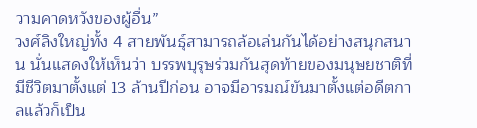วามคาดหวังของผู้อื่น”
วงศ์ลิงใหญ่ทั้ง 4 สายพันธุ์สามารถล้อเล่นกันได้อย่างสนุกสนาน นั่นแสดงให้เห็นว่า บรรพบุรุษร่วมกันสุดท้ายของมนุษยชาติที่มีชีวิตมาตั้งแต่ 13 ล้านปีก่อน อาจมีอารมณ์ขันมาตั้งแต่อดีตกาลแล้วก็เป็น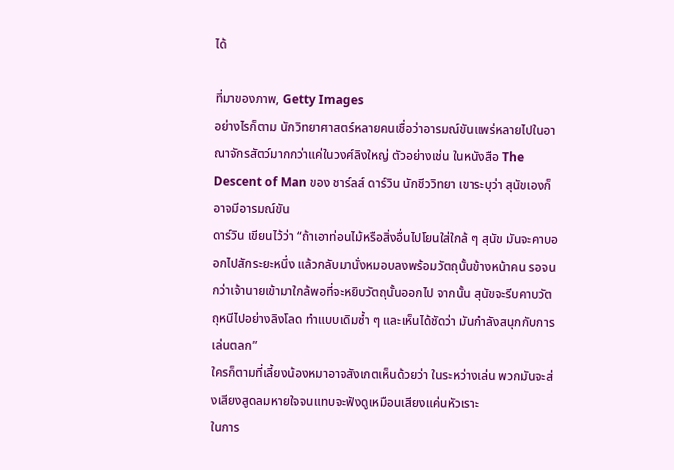ได้

ที่มาของภาพ, Getty Images
อย่างไรก็ตาม นักวิทยาศาสตร์หลายคนเชื่อว่าอารมณ์ขันแพร่หลายไปในอาณาจักรสัตว์มากกว่าแค่ในวงศ์ลิงใหญ่ ตัวอย่างเช่น ในหนังสือ The Descent of Man ของ ชาร์ลส์ ดาร์วิน นักชีววิทยา เขาระบุว่า สุนัขเองก็อาจมีอารมณ์ขัน
ดาร์วิน เขียนไว้ว่า “ถ้าเอาท่อนไม้หรือสิ่งอื่นไปโยนใส่ใกล้ ๆ สุนัข มันจะคาบออกไปสักระยะหนึ่ง แล้วกลับมานั่งหมอบลงพร้อมวัตถุนั้นข้างหน้าคน รอจนกว่าเจ้านายเข้ามาใกล้พอที่จะหยิบวัตถุนั้นออกไป จากนั้น สุนัขจะรีบคาบวัตถุหนีไปอย่างลิงโลด ทำแบบเดิมซ้ำ ๆ และเห็นได้ชัดว่า มันกำลังสนุกกับการเล่นตลก”
ใครก็ตามที่เลี้ยงน้องหมาอาจสังเกตเห็นด้วยว่า ในระหว่างเล่น พวกมันจะส่งเสียงสูดลมหายใจจนแทบจะฟังดูเหมือนเสียงแค่นหัวเราะ
ในการ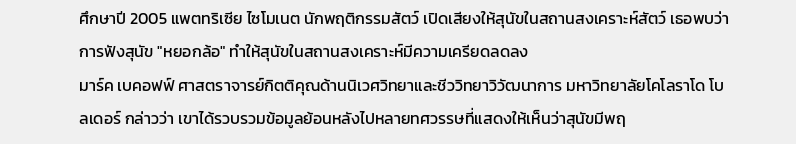ศึกษาปี 2005 แพตทริเซีย ไซโมเนต นักพฤติกรรมสัตว์ เปิดเสียงให้สุนัขในสถานสงเคราะห์สัตว์ เธอพบว่าการฟังสุนัข "หยอกล้อ" ทำให้สุนัขในสถานสงเคราะห์มีความเครียดลดลง
มาร์ค เบคอฟฟ์ ศาสตราจารย์กิตติคุณด้านนิเวศวิทยาและชีววิทยาวิวัฒนาการ มหาวิทยาลัยโคโลราโด โบลเดอร์ กล่าวว่า เขาได้รวบรวมข้อมูลย้อนหลังไปหลายทศวรรษที่แสดงให้เห็นว่าสุนัขมีพฤ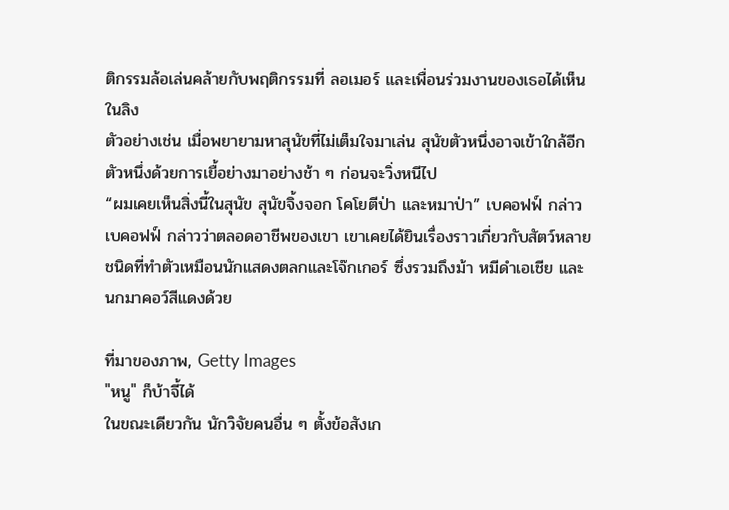ติกรรมล้อเล่นคล้ายกับพฤติกรรมที่ ลอเมอร์ และเพื่อนร่วมงานของเธอได้เห็นในลิง
ตัวอย่างเช่น เมื่อพยายามหาสุนัขที่ไม่เต็มใจมาเล่น สุนัขตัวหนึ่งอาจเข้าใกล้อีกตัวหนึ่งด้วยการเยื้อย่างมาอย่างช้า ๆ ก่อนจะวิ่งหนีไป
“ผมเคยเห็นสิ่งนี้ในสุนัข สุนัขจิ้งจอก โคโยตีป่า และหมาป่า” เบคอฟฟ์ กล่าว
เบคอฟฟ์ กล่าวว่าตลอดอาชีพของเขา เขาเคยได้ยินเรื่องราวเกี่ยวกับสัตว์หลายชนิดที่ทำตัวเหมือนนักแสดงตลกและโจ๊กเกอร์ ซึ่งรวมถึงม้า หมีดำเอเชีย และนกมาคอว์สีแดงด้วย

ที่มาของภาพ, Getty Images
"หนู" ก็บ้าจี้ได้
ในขณะเดียวกัน นักวิจัยคนอื่น ๆ ตั้งข้อสังเก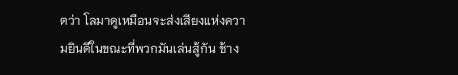ตว่า โลมาดูเหมือนจะส่งเสียงแห่งความยินดีในขณะที่พวกมันเล่นสู้กัน ช้าง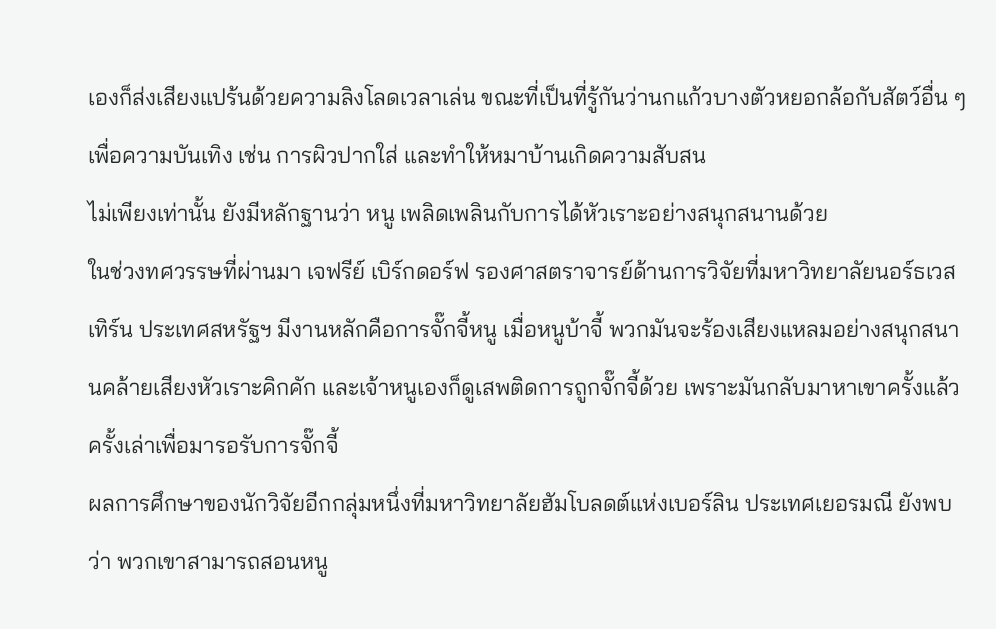เองก็ส่งเสียงแปร้นด้วยความลิงโลดเวลาเล่น ขณะที่เป็นที่รู้กันว่านกแก้วบางตัวหยอกล้อกับสัตว์อื่น ๆ เพื่อความบันเทิง เช่น การผิวปากใส่ และทำให้หมาบ้านเกิดความสับสน
ไม่เพียงเท่านั้น ยังมีหลักฐานว่า หนู เพลิดเพลินกับการได้หัวเราะอย่างสนุกสนานด้วย
ในช่วงทศวรรษที่ผ่านมา เจฟรีย์ เบิร์กดอร์ฟ รองศาสตราจารย์ด้านการวิจัยที่มหาวิทยาลัยนอร์ธเวสเทิร์น ประเทศสหรัฐฯ มีงานหลักคือการจั๊กจี้หนู เมื่อหนูบ้าจี้ พวกมันจะร้องเสียงแหลมอย่างสนุกสนานคล้ายเสียงหัวเราะคิกคัก และเจ้าหนูเองก็ดูเสพติดการถูกจั๊กจี้ด้วย เพราะมันกลับมาหาเขาครั้งแล้วครั้งเล่าเพื่อมารอรับการจั๊กจี้
ผลการศึกษาของนักวิจัยอีกกลุ่มหนึ่งที่มหาวิทยาลัยฮัมโบลดต์แห่งเบอร์ลิน ประเทศเยอรมณี ยังพบว่า พวกเขาสามารถสอนหนู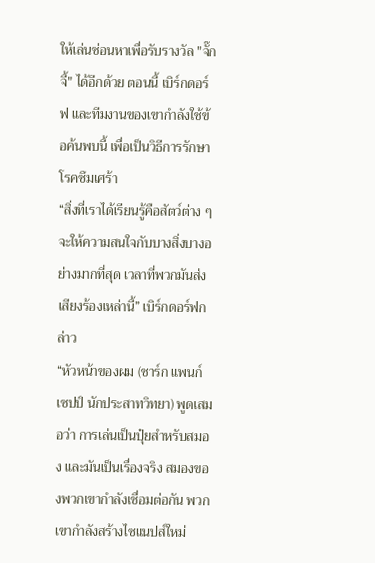ให้เล่นซ่อนหาเพื่อรับรางวัล "จั๊กจี้" ได้อีกด้วย ตอนนี้ เบิร์กดอร์ฟ และทีมงานของเขากำลังใช้ข้อค้นพบนี้ เพื่อเป็นวิธีการรักษาโรคซึมเศร้า
“สิ่งที่เราได้เรียนรู้คือสัตว์ต่าง ๆ จะให้ความสนใจกับบางสิ่งบางอย่างมากที่สุด เวลาที่พวกมันส่งเสียงร้องเหล่านี้” เบิร์กดอร์ฟกล่าว
“หัวหน้าของผม (ชาร์ก แพนก์เซปป์ นักประสาทวิทยา) พูดเสมอว่า การเล่นเป็นปุ๋ยสำหรับสมอง และมันเป็นเรื่องจริง สมองของพวกเขากำลังเชื่อมต่อกัน พวกเขากำลังสร้างไซแนปส์ใหม่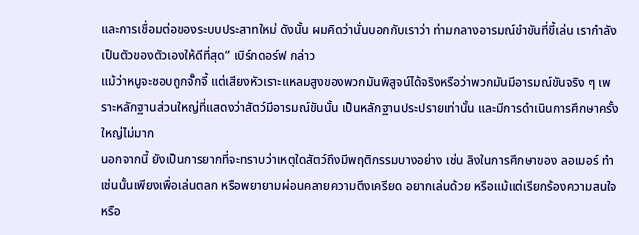และการเชื่อมต่อของระบบประสาทใหม่ ดังนั้น ผมคิดว่านั่นบอกกับเราว่า ท่ามกลางอารมณ์ขำขันที่ขี้เล่น เรากำลังเป็นตัวของตัวเองให้ดีที่สุด” เบิร์กดอร์ฟ กล่าว
แม้ว่าหนูจะชอบถูกจั๊กจี้ แต่เสียงหัวเราะแหลมสูงของพวกมันพิสูจน์ได้จริงหรือว่าพวกมันมีอารมณ์ขันจริง ๆ เพราะหลักฐานส่วนใหญ่ที่แสดงว่าสัตว์มีอารมณ์ขันนั้น เป็นหลักฐานประปรายเท่านั้น และมีการดำเนินการศึกษาครั้งใหญ่ไม่มาก
นอกจากนี้ ยังเป็นการยากที่จะทราบว่าเหตุใดสัตว์ถึงมีพฤติกรรมบางอย่าง เช่น ลิงในการศึกษาของ ลอเมอร์ ทำเช่นนั้นเพียงเพื่อเล่นตลก หรือพยายามผ่อนคลายความตึงเครียด อยากเล่นด้วย หรือแม้แต่เรียกร้องความสนใจหรือ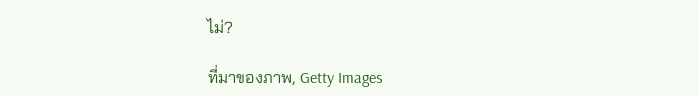ไม่?

ที่มาของภาพ, Getty Images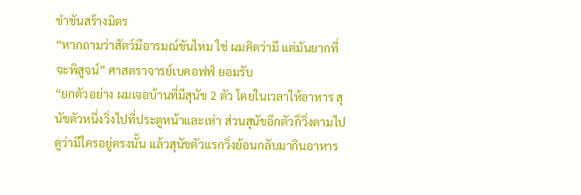ขำขันสร้างมิตร
“หากถามว่าสัตว์มีอารมณ์ขันไหม ใช่ ผมคิดว่ามี แต่มันยากที่จะพิสูจน์” ศาสตราจารย์เบคอฟฟ์ ยอมรับ
“ยกตัวอย่าง ผมเจอบ้านที่มีสุนัข 2 ตัว โดยในเวลาให้อาหาร สุนัขตัวหนึ่งวิ่งไปที่ประตูหน้าและเห่า ส่วนสุนัขอีกตัวก็วิ่งตามไปดูว่ามีใครอยู่ตรงนั้น แล้วสุนัขตัวแรกวิ่งย้อนกลับมากินอาหาร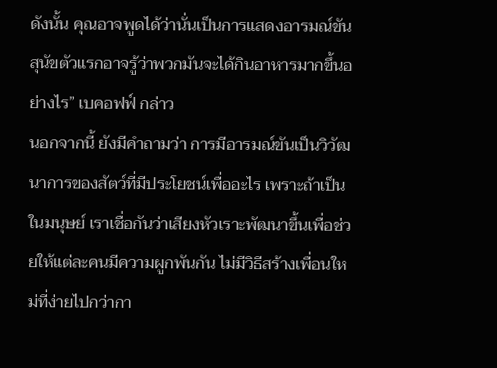ดังนั้น คุณอาจพูดได้ว่านั่นเป็นการแสดงอารมณ์ขัน สุนัขตัวแรกอาจรู้ว่าพวกมันจะได้กินอาหารมากขึ้นอย่างไร” เบคอฟฟ์ กล่าว
นอกจากนี้ ยังมีคำถามว่า การมีอารมณ์ขันเป็นวิวัฒนาการของสัตว์ที่มีประโยชน์เพื่ออะไร เพราะถ้าเป็นในมนุษย์ เราเชื่อกันว่าเสียงหัวเราะพัฒนาขึ้นเพื่อช่วยให้แต่ละคนมีความผูกพันกัน ไม่มีวิธีสร้างเพื่อนใหม่ที่ง่ายไปกว่ากา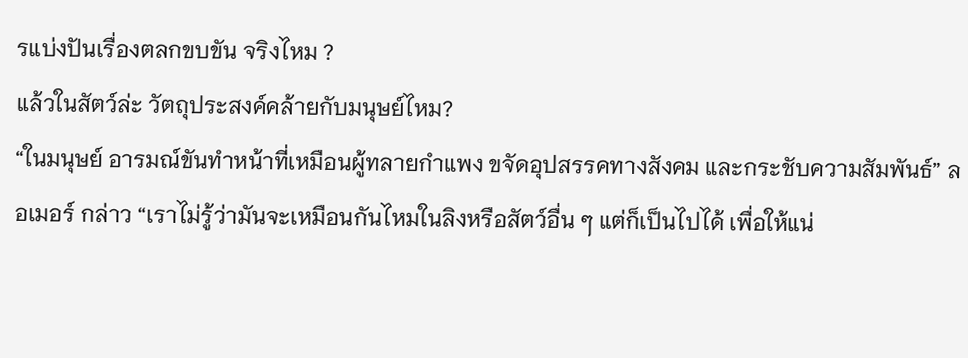รแบ่งปันเรื่องตลกขบขัน จริงไหม ?
แล้วในสัตว์ล่ะ วัตถุประสงค์คล้ายกับมนุษย์ไหม?
“ในมนุษย์ อารมณ์ขันทำหน้าที่เหมือนผู้ทลายกำแพง ขจัดอุปสรรคทางสังคม และกระชับความสัมพันธ์” ลอเมอร์ กล่าว “เราไม่รู้ว่ามันจะเหมือนกันไหมในลิงหรือสัตว์อื่น ๆ แต่ก็เป็นไปได้ เพื่อให้แน่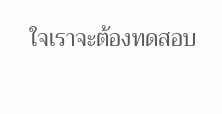ใจเราจะต้องทดสอบ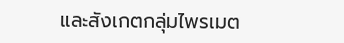และสังเกตกลุ่มไพรเมต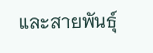และสายพันธุ์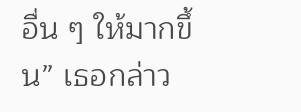อื่น ๆ ให้มากขึ้น” เธอกล่าว